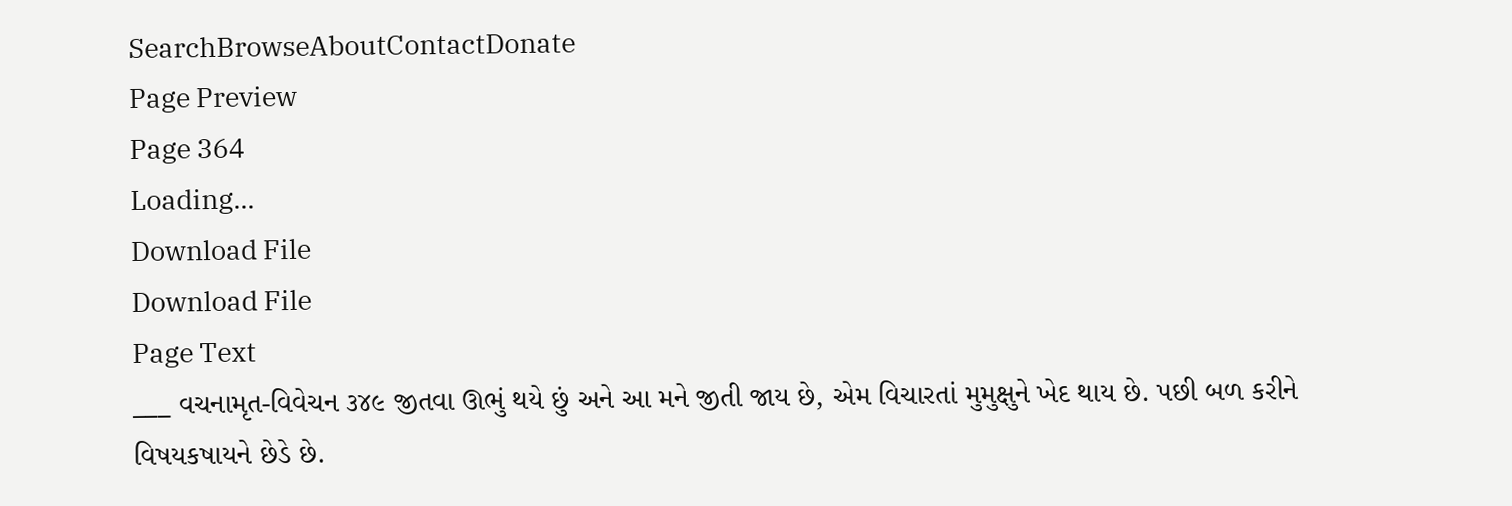SearchBrowseAboutContactDonate
Page Preview
Page 364
Loading...
Download File
Download File
Page Text
___ વચનામૃત-વિવેચન ૩૪૯ જીતવા ઊભું થયે છું અને આ મને જીતી જાય છે, એમ વિચારતાં મુમુક્ષુને ખેદ થાય છે. પછી બળ કરીને વિષયકષાયને છેડે છે.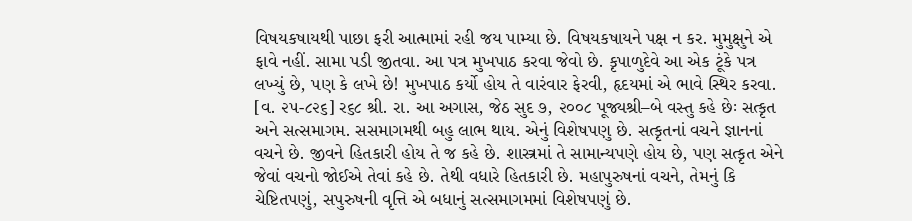વિષયકષાયથી પાછા ફરી આત્મામાં રહી જય પામ્યા છે. વિષયકષાયને પક્ષ ન કર. મુમુક્ષુને એ ફાવે નહીં. સામા પડી જીતવા. આ પત્ર મુખપાઠ કરવા જેવો છે. કૃપાળુદેવે આ એક ટૂંકે પત્ર લખ્યું છે, પણ કે લખે છે! મુખપાઠ કર્યો હોય તે વારંવાર ફેરવી, હૃદયમાં એ ભાવે સ્થિર કરવા. [વ. ૨૫-૮૨૬] ર૬૮ શ્રી. રા. આ અગાસ, જેઠ સુદ ૭, ૨૦૦૮ પૂજ્યશ્રી–બે વસ્તુ કહે છેઃ સત્કૃત અને સત્સમાગમ. સસમાગમથી બહુ લાભ થાય. એનું વિશેષપણુ છે. સત્કૃતનાં વચને જ્ઞાનનાં વચને છે. જીવને હિતકારી હોય તે જ કહે છે. શાસ્ત્રમાં તે સામાન્યપણે હોય છે, પણ સત્કૃત એને જેવાં વચનો જોઈએ તેવાં કહે છે. તેથી વધારે હિતકારી છે. મહાપુરુષનાં વચને, તેમનું કિ ચેષ્ટિતપણું, સપુરુષની વૃત્તિ એ બધાનું સત્સમાગમમાં વિશેષપણું છે.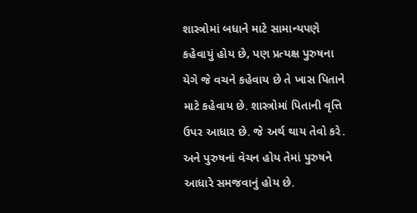શાસ્ત્રોમાં બધાને માટે સામાન્યપણે કહેવાયું હોય છે, પણ પ્રત્યક્ષ પુરુષના યેગે જે વચને કહેવાય છે તે ખાસ પિતાને માટે કહેવાય છે. શાસ્ત્રોમાં પિતાની વૃત્તિ ઉપર આધાર છે. જે અર્થ થાય તેવો કરે. અને પુરુષનાં વેચન હોય તેમાં પુરુષને આધારે સમજવાનું હોય છે.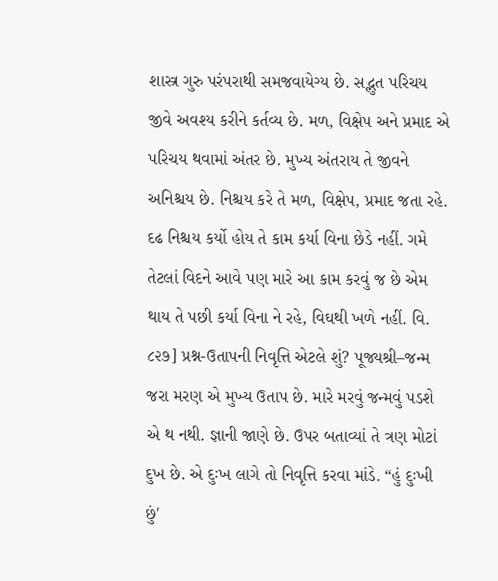શાસ્ત્ર ગુરુ પરંપરાથી સમજવાયેગ્ય છે. સદ્ભુત પરિચય જીવે અવશ્ય કરીને કર્તવ્ય છે. મળ, વિક્ષેપ અને પ્રમાદ એ પરિચય થવામાં અંતર છે. મુખ્ય અંતરાય તે જીવને અનિશ્ચય છે. નિશ્ચય કરે તે મળ, વિક્ષેપ, પ્રમાદ જતા રહે. દઢ નિશ્ચય કર્યો હોય તે કામ કર્યા વિના છેડે નહીં. ગમે તેટલાં વિદને આવે પણ મારે આ કામ કરવું જ છે એમ થાય તે પછી કર્યા વિના ને રહે, વિઘથી ખળે નહીં. વિ. ૮૨૭] પ્રશ્ન-ઉતાપની નિવૃત્તિ એટલે શું? પૂજ્યશ્રી–જન્મ જરા મરણ એ મુખ્ય ઉતાપ છે. મારે મરવું જન્મવું પડશે એ થ નથી. જ્ઞાની જાણે છે. ઉપર બતાવ્યાં તે ત્રણ મોટાં દુખ છે. એ દુઃખ લાગે તો નિવૃત્તિ કરવા માંડે. “હું દુઃખી છું'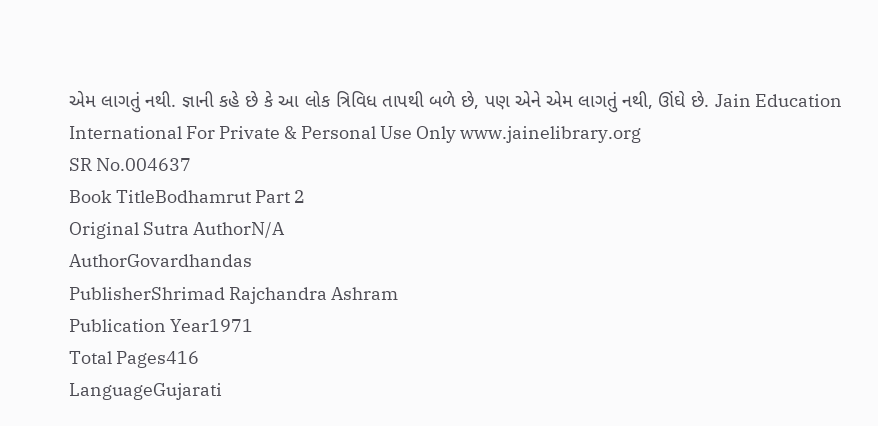એમ લાગતું નથી. જ્ઞાની કહે છે કે આ લોક ત્રિવિધ તાપથી બળે છે, પણ એને એમ લાગતું નથી, ઊંઘે છે. Jain Education International For Private & Personal Use Only www.jainelibrary.org
SR No.004637
Book TitleBodhamrut Part 2
Original Sutra AuthorN/A
AuthorGovardhandas
PublisherShrimad Rajchandra Ashram
Publication Year1971
Total Pages416
LanguageGujarati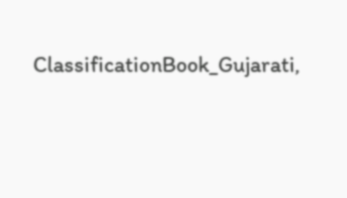ClassificationBook_Gujarati,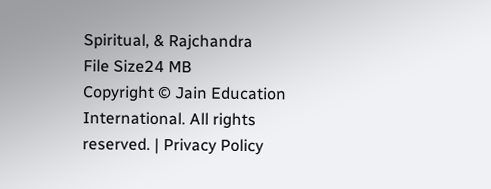Spiritual, & Rajchandra
File Size24 MB
Copyright © Jain Education International. All rights reserved. | Privacy Policy